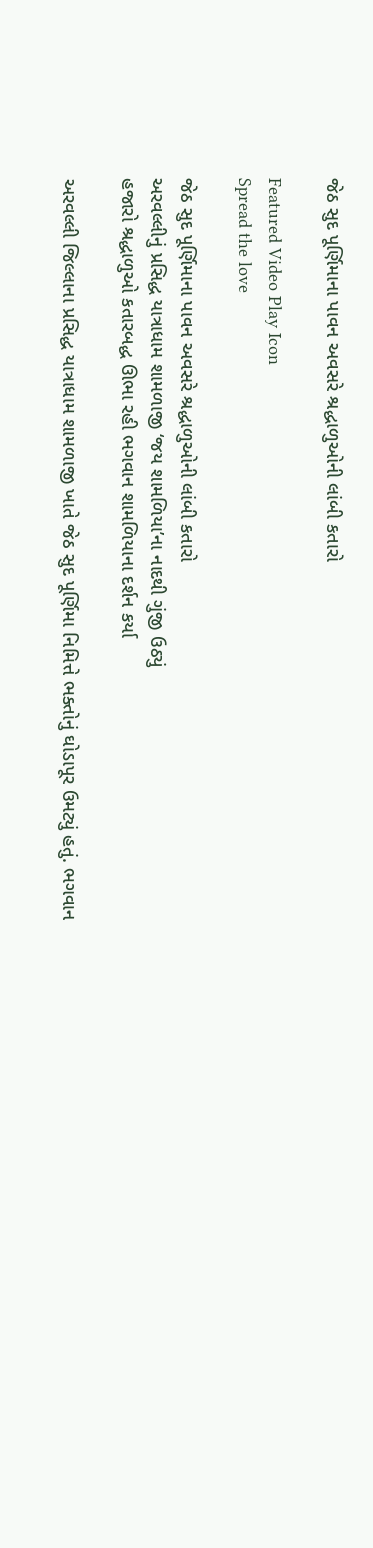જેઠ સુદ પૂર્ણિમાના પાવન અવસરે શ્રદ્ધાળુઓની લાંબી કતારો

Featured Video Play Icon
Spread the love

જેઠ સુદ પૂર્ણિમાના પાવન અવસરે શ્રદ્ધાળુઓની લાંબી કતારો
અરવલ્લીનું પ્રસિદ્ધ યાત્રાધામ શામળાજી ‘જય શામળિયા’ના નાદથી ગુંજી ઉઠ્યું
હજારો શ્રદ્ધાળુઓ કતારબદ્ધ ઊભા રહી ભગવાન શામળિયાના દર્શન કર્યા

અરવલ્લી જિલ્લાના પ્રસિદ્ધ યાત્રાધામ શામળાજી ખાતે જેઠ સુદ પૂર્ણિમા નિમિત્તે ભક્તોનું ઘોડાપૂર ઉમટ્યું હતું. ભગવાન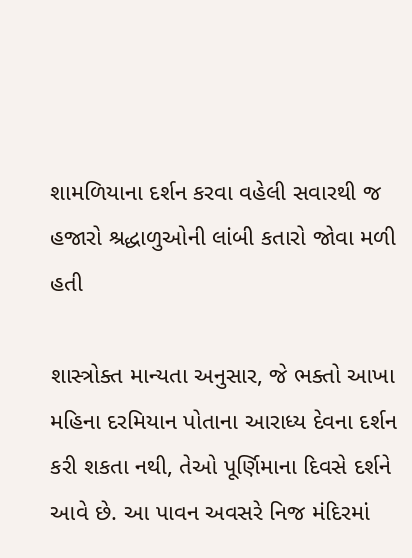શામળિયાના દર્શન કરવા વહેલી સવારથી જ હજારો શ્રદ્ધાળુઓની લાંબી કતારો જોવા મળી હતી

શાસ્ત્રોક્ત માન્યતા અનુસાર, જે ભક્તો આખા મહિના દરમિયાન પોતાના આરાધ્ય દેવના દર્શન કરી શકતા નથી, તેઓ પૂર્ણિમાના દિવસે દર્શને આવે છે. આ પાવન અવસરે નિજ મંદિરમાં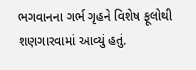ભગવાનના ગર્ભ ગૃહને વિશેષ ફૂલોથી શણગારવામાં આવ્યું હતું.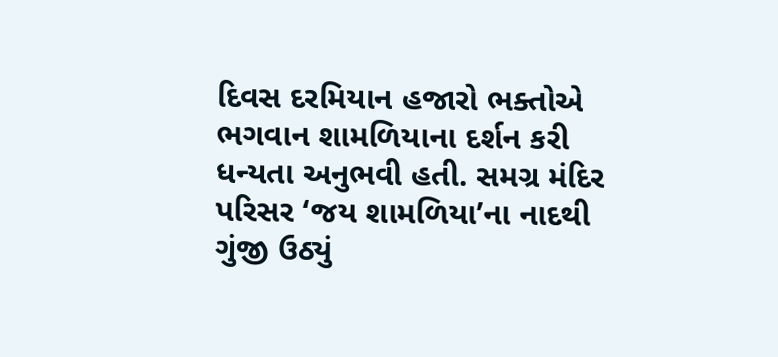દિવસ દરમિયાન હજારો ભક્તોએ ભગવાન શામળિયાના દર્શન કરી ધન્યતા અનુભવી હતી. સમગ્ર મંદિર પરિસર ‘જય શામળિયા’ના નાદથી ગુંજી ઉઠ્યું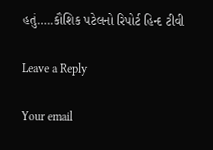હતું…..કૌશિક પટેલનો રિપોર્ટ હિન્દ ટીવી

Leave a Reply

Your email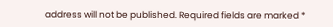address will not be published. Required fields are marked *